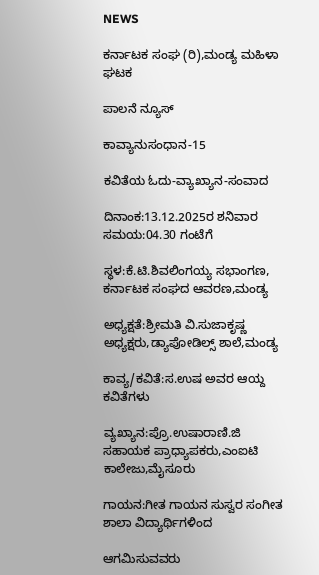NEWS

ಕರ್ನಾಟಕ ಸಂಘ (ರಿ),ಮಂಡ್ಯ ಮಹಿಳಾ  ಘಟಕ

ಪಾಲನೆ ನ್ಯೂಸ್

ಕಾವ್ಯಾನುಸಂಧಾನ-15

ಕವಿತೆಯ ಓದು-ವ್ಯಾಖ್ಯಾನ-ಸಂವಾದ

ದಿನಾಂಕ:13.12.2025ರ ಶನಿವಾರ   ಸಮಯ:04.30 ಗಂಟೆಗೆ

ಸ್ಧಳ:ಕೆ.ಟಿ.ಶಿವಲಿಂಗಯ್ಯ ಸಭಾಂಗಣ, ಕರ್ನಾಟಕ ಸಂಘದ ಆವರಣ,ಮಂಡ್ಯ

ಅಧ್ಯಕ್ಷತೆ:ಶ್ರೀಮತಿ ವಿ.ಸುಜಾಕೃಷ್ಣ ಅಧ್ಯಕ್ಷರು,ಡ್ಯಾಪೋಡಿಲ್ಸ್ ಶಾಲೆ,ಮಂಡ್ಯ

ಕಾವ್ಯ/ಕವಿತೆ:ಸ.ಉಷ ಅವರ ಆಯ್ದ ಕವಿತೆಗಳು

ವ್ಯಖ್ಯಾನ:ಪ್ರೊ.ಉಷಾರಾಣಿ.ಜಿ ಸಹಾಯಕ ಪ್ರಾಧ್ಯಾಪಕರು,ಎಂಐಟಿ ಕಾಲೇಜು,ಮೈಸೂರು

ಗಾಯನ:ಗೀತ ಗಾಯನ ಸುಸ್ವರ ಸಂಗೀತ ಶಾಲಾ ವಿದ್ಯಾರ್ಥಿಗಳಿಂದ

ಆಗಮಿಸುವವರು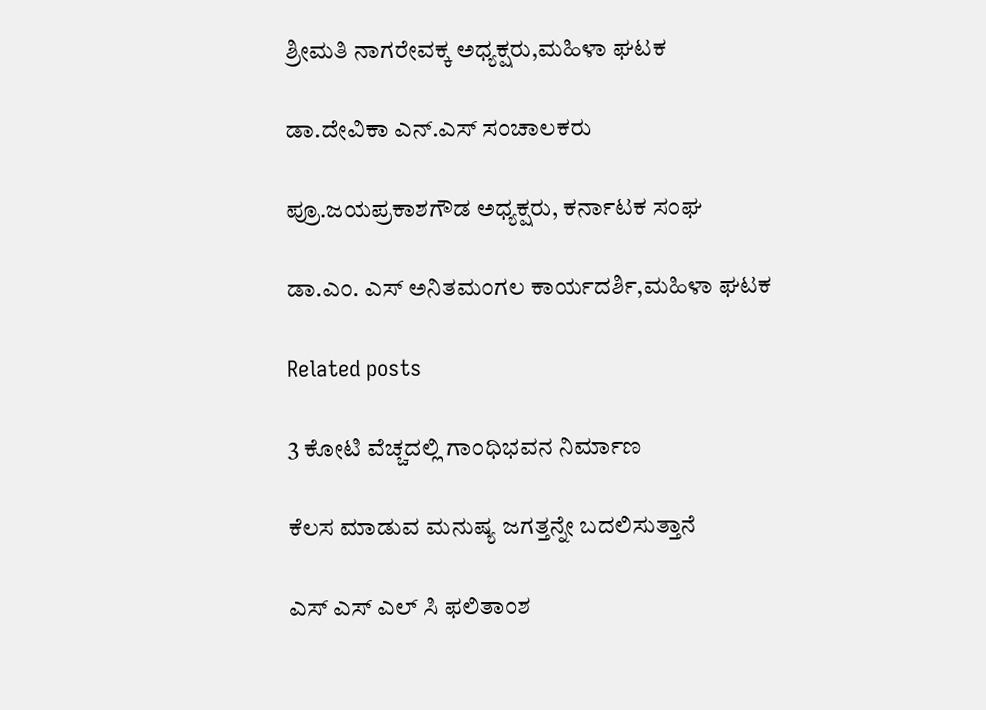ಶ್ರೀಮತಿ ನಾಗರೇವಕ್ಕ ಅಧ್ಯಕ್ಷರು,ಮಹಿಳಾ ಘಟಕ

ಡಾ.ದೇವಿಕಾ ಎನ್.ಎಸ್‌ ಸಂಚಾಲಕರು

ಪ್ರೂ.ಜಯಪ್ರಕಾಶಗೌಡ ಅಧ್ಯಕ್ಷರು, ಕರ್ನಾಟಕ ಸಂಘ

ಡಾ.ಎಂ. ಎಸ್‌ ಅನಿತಮಂಗಲ ಕಾರ್ಯದರ್ಶಿ,ಮಹಿಳಾ ಘಟಕ

Related posts

3 ಕೋಟಿ ವೆಚ್ಚದಲ್ಲಿ ಗಾಂಧಿಭವನ ನಿರ್ಮಾಣ

ಕೆಲಸ ಮಾಡುವ ಮನುಷ್ಯ ಜಗತ್ತನ್ನೇ ಬದಲಿಸುತ್ತಾನೆ

ಎಸ್‌ ಎಸ್‌ ಎಲ್‌ ಸಿ ಫಲಿತಾಂಶ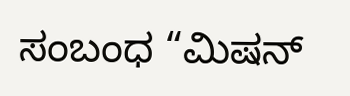ಸಂಬಂಧ “ಮಿಷನ್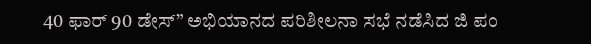40 ಫಾರ್ 90 ಡೇಸ್” ಅಭಿಯಾನದ ಪರಿಶೀಲನಾ ಸಭೆ ನಡೆಸಿದ ಜಿ ಪಂ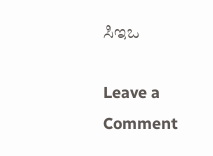ಸಿಇಒ

Leave a Comment